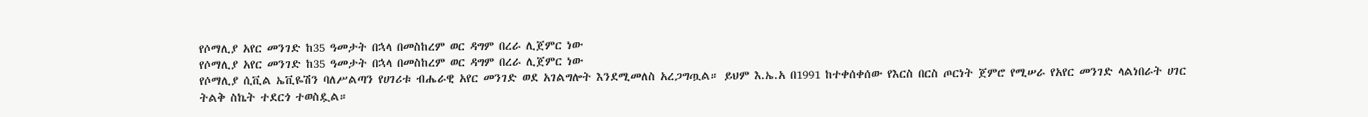የሶማሊያ አየር መንገድ ከ35 ዓመታት በኋላ በመስከረም ወር ዳግም በረራ ሊጀምር ነው
የሶማሊያ አየር መንገድ ከ35 ዓመታት በኋላ በመስከረም ወር ዳግም በረራ ሊጀምር ነው
የሶማሊያ ሲቪል ኤቪዬሽን ባለሥልጣን የሀገሪቱ ብሔራዊ አየር መንገድ ወደ አገልግሎት እንደሚመለስ አረጋግጧል። ይህም እ.ኤ.አ በ1991 ከተቀሰቀሰው የእርስ በርስ ጦርነት ጀምሮ የሚሠራ የአየር መንገድ ላልነበራት ሀገር ትልቅ ስኬት ተደርጎ ተወስዷል።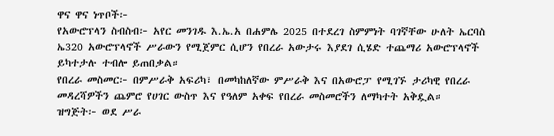ዋና ዋና ነጥቦች፦
የአውሮፕላን ስብስብ፦ አየር መንገዱ እ.ኤ.አ በሐምሌ 2025 በተደረገ ስምምነት ባገኛቸው ሁለት ኤርባስ ኤ320 አውሮፕላኖች ሥራውን የሚጀምር ሲሆን የበረራ አውታሩ እያደገ ሲሄድ ተጨማሪ አውሮፕላኖች ይካተታሉ ተብሎ ይጠበቃል።
የበረራ መስመር፦ በምሥራቅ አፍሪካ፣ በመካከለኛው ምሥራቅ እና በአውሮፓ የሚገኙ ታሪካዊ የበረራ መዳረሻዎችን ጨምሮ የሀገር ውስጥ እና የዓለም አቀፍ የበረራ መስመሮችን ለማካተት አቅዷል።
ዝግጅት፦ ወደ ሥራ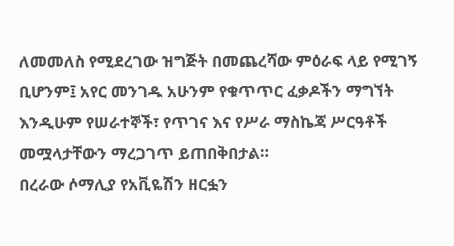ለመመለስ የሚደረገው ዝግጅት በመጨረሻው ምዕራፍ ላይ የሚገኝ ቢሆንም፤ አየር መንገዱ አሁንም የቁጥጥር ፈቃዶችን ማግኘት እንዲሁም የሠራተኞች፣ የጥገና እና የሥራ ማስኬጃ ሥርዓቶች መሟላታቸውን ማረጋገጥ ይጠበቅበታል።
በረራው ሶማሊያ የአቪዬሽን ዘርፏን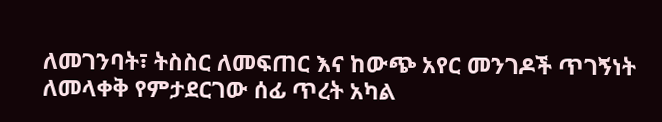ለመገንባት፣ ትስስር ለመፍጠር እና ከውጭ አየር መንገዶች ጥገኝነት ለመላቀቅ የምታደርገው ሰፊ ጥረት አካል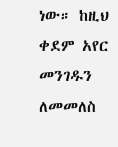ነው። ከዚህ ቀደም አየር መንገዱን ለመመለስ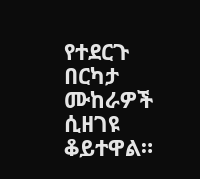የተደርጉ በርካታ ሙከራዎች ሲዘገዩ ቆይተዋል።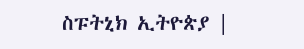ስፑትኒክ ኢትዮጵያ |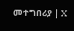መተግበሪያ | X